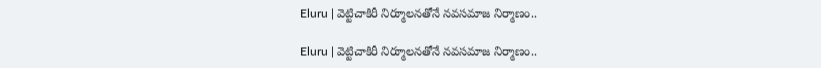Eluru | వెట్టిచాకిరీ నిర్మూలనతోనే నవసమాజ నిర్మాణం..

Eluru | వెట్టిచాకిరీ నిర్మూలనతోనే నవసమాజ నిర్మాణం..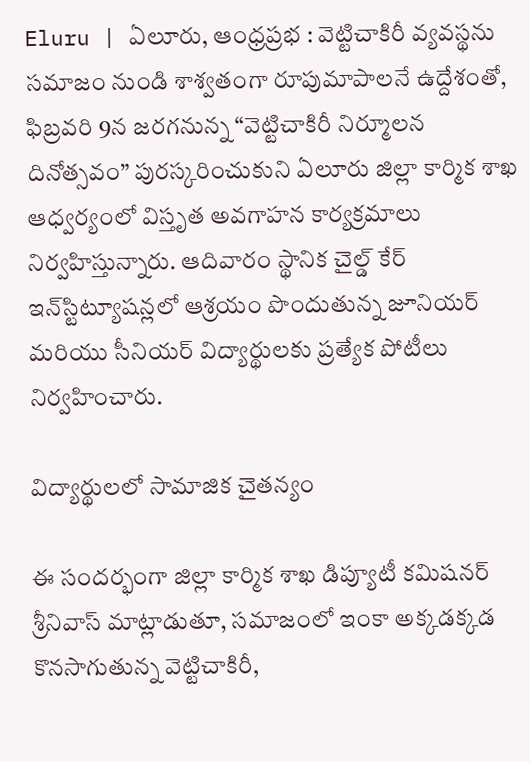Eluru | ఏలూరు, ఆంధ్రప్రభ : వెట్టిచాకిరీ వ్యవస్థను సమాజం నుండి శాశ్వతంగా రూపుమాపాలనే ఉద్దేశంతో, ఫిబ్రవరి 9న జరగనున్న “వెట్టిచాకిరీ నిర్మూలన దినోత్సవం” పురస్కరించుకుని ఏలూరు జిల్లా కార్మిక శాఖ ఆధ్వర్యంలో విస్తృత అవగాహన కార్యక్రమాలు నిర్వహిస్తున్నారు. ఆదివారం స్థానిక చైల్డ్ కేర్ ఇన్‌స్టిట్యూషన్లలో ఆశ్రయం పొందుతున్న జూనియర్ మరియు సీనియర్ విద్యార్థులకు ప్రత్యేక పోటీలు నిర్వహించారు.

విద్యార్థులలో సామాజిక చైతన్యం

ఈ సందర్భంగా జిల్లా కార్మిక శాఖ డిప్యూటీ కమిషనర్ శ్రీనివాస్ మాట్లాడుతూ, సమాజంలో ఇంకా అక్కడక్కడ కొనసాగుతున్న వెట్టిచాకిరీ,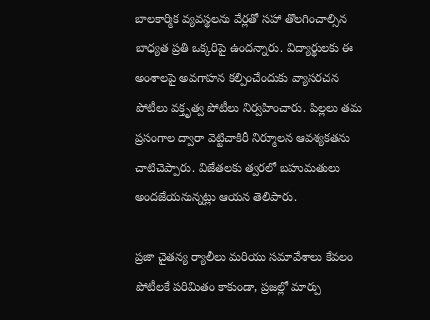బాలకార్మిక వ్యవస్థలను వేర్లతో సహా తొలగించాల్సిన బాధ్యత ప్రతి ఒక్కరిపై ఉందన్నారు. విద్యార్థులకు ఈ అంశాలపై అవగాహన కల్పించేందుకు వ్యాసరచన పోటీలు వక్తృత్వ పోటీలు నిర్వహించారు. పిల్లలు తమ ప్రసంగాల ద్వారా వెట్టిచాకిరీ నిర్మూలన ఆవశ్యకతను చాటిచెప్పారు. విజేతలకు త్వరలో బహుమతులు అందజేయనున్నట్లు ఆయన తెలిపారు.

ప్రజా చైతన్య ర్యాలీలు మరియు సమావేశాలు కేవలం పోటీలకే పరిమితం కాకుండా, ప్రజల్లో మార్పు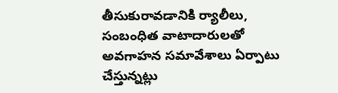తీసుకురావడానికి ర్యాలీలు, సంబంధిత వాటాదారులతో అవగాహన సమావేశాలు ఏర్పాటు చేస్తున్నట్లు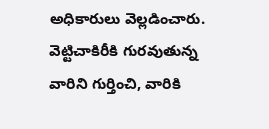అధికారులు వెల్లడించారు. వెట్టిచాకిరీకి గురవుతున్న వారిని గుర్తించి, వారికి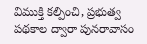విముక్తి కల్పించి, ప్రభుత్వ పథకాల ద్వారా పునరావాసం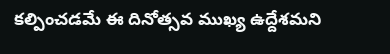కల్పించడమే ఈ దినోత్సవ ముఖ్య ఉద్దేశమని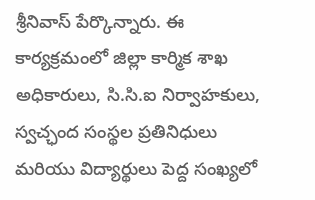శ్రీనివాస్ పేర్కొన్నారు. ఈ కార్యక్రమంలో జిల్లా కార్మిక శాఖ అధికారులు, సి.సి.ఐ నిర్వాహకులు, స్వచ్ఛంద సంస్థల ప్రతినిధులు మరియు విద్యార్థులు పెద్ద సంఖ్యలో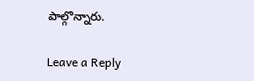పాల్గొన్నారు.

Leave a Reply